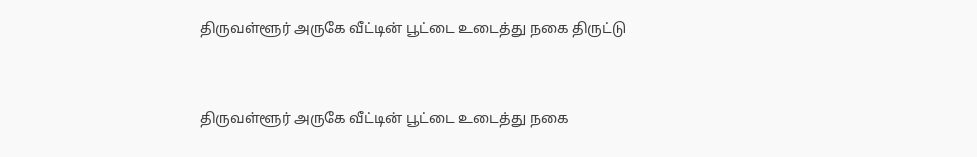திருவள்ளூர் அருகே வீட்டின் பூட்டை உடைத்து நகை திருட்டு


திருவள்ளூர் அருகே வீட்டின் பூட்டை உடைத்து நகை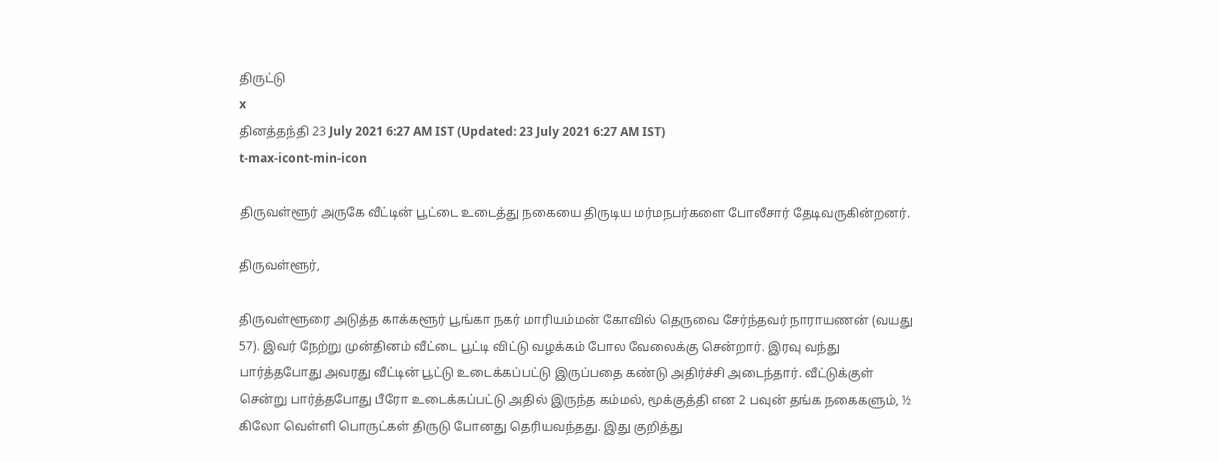திருட்டு
x
தினத்தந்தி 23 July 2021 6:27 AM IST (Updated: 23 July 2021 6:27 AM IST)
t-max-icont-min-icon

திருவள்ளூர் அருகே வீட்டின் பூட்டை உடைத்து நகையை திருடிய மர்மநபர்களை போலீசார் தேடிவருகின்றனர்.

திருவள்ளூர்,

திருவள்ளூரை அடுத்த காக்களூர் பூங்கா நகர் மாரியம்மன் கோவில் தெருவை சேர்ந்தவர் நாராயணன் (வயது 57). இவர் நேற்று முன்தினம் வீட்டை பூட்டி விட்டு வழக்கம் போல வேலைக்கு சென்றார். இரவு வந்து பார்த்தபோது அவரது வீட்டின் பூட்டு உடைக்கப்பட்டு இருப்பதை கண்டு அதிர்ச்சி அடைந்தார். வீட்டுக்குள் சென்று பார்த்தபோது பீரோ உடைக்கப்பட்டு அதில் இருந்த கம்மல், மூக்குத்தி என 2 பவுன் தங்க நகைகளும், ½ கிலோ வெள்ளி பொருட்கள் திருடு போனது தெரியவந்தது. இது குறித்து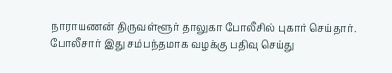நாராயணன் திருவள்ளூர் தாலுகா போலீசில் புகார் செய்தார். போலீசார் இது சம்பந்தமாக வழக்கு பதிவு செய்து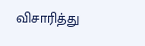விசாரித்து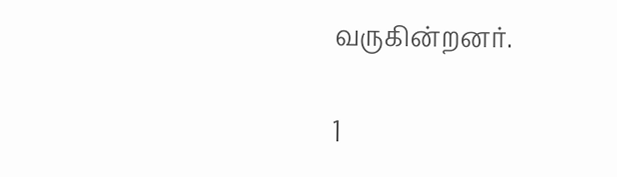வருகின்றனர்.

1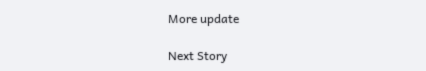More update

Next Story